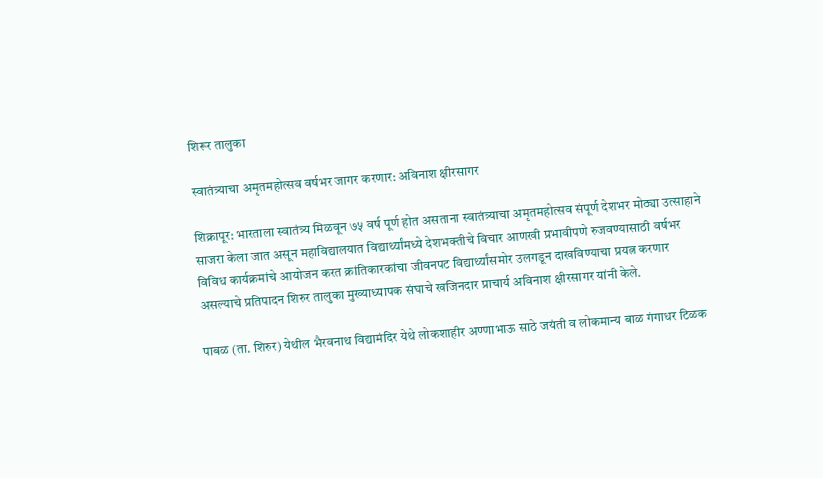शिरूर तालुका

स्वातंत्र्याचा अमृतमहोत्सव वर्षभर जागर करणार: अविनाश क्षीरसागर

शिक्रापूर: भारताला स्वातंत्र्य मिळवून ७५ वर्ष पूर्ण होत असताना स्वातंत्र्याचा अमृतमहोत्सव संपूर्ण देशभर मोठ्या उत्साहाने साजरा केला जात असून महाविद्यालयात विद्यार्थ्यांमध्ये देशभक्तीचे विचार आणखी प्रभावीपणे रुजवण्यासाठी वर्षभर विविध कार्यक्रमांचे आयोजन करत क्रांतिकारकांचा जीवनपट विद्यार्थ्यांसमोर उलगडून दाखविण्याचा प्रयत्न करणार असल्याचे प्रतिपादन शिरुर तालुका मुख्याध्यापक संघाचे खजिनदार प्राचार्य अविनाश क्षीरसागर यांनी केले.

पाबळ (ता. शिरुर) येथील भैरवनाथ विद्यामंदिर येथे लोकशाहीर अण्णाभाऊ साठे जयंती व लोकमान्य बाळ गंगाधर टिळक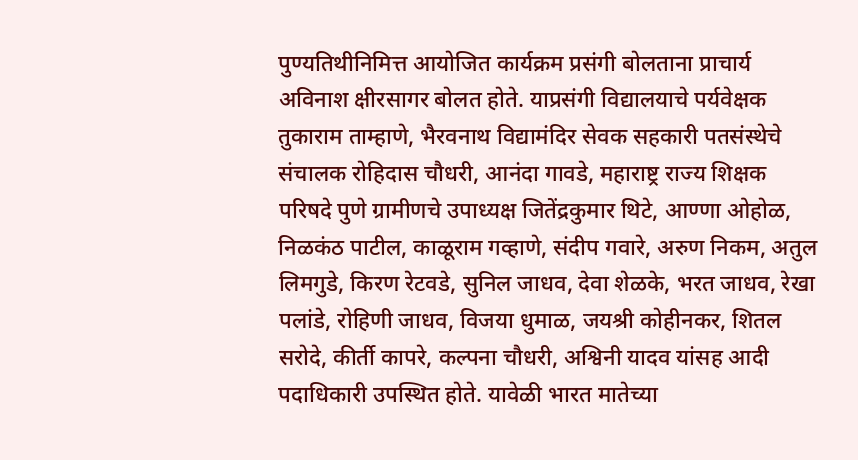पुण्यतिथीनिमित्त आयोजित कार्यक्रम प्रसंगी बोलताना प्राचार्य अविनाश क्षीरसागर बोलत होते. याप्रसंगी विद्यालयाचे पर्यवेक्षक तुकाराम ताम्हाणे, भैरवनाथ विद्यामंदिर सेवक सहकारी पतसंस्थेचे संचालक रोहिदास चौधरी, आनंदा गावडे, महाराष्ट्र राज्य शिक्षक परिषदे पुणे ग्रामीणचे उपाध्यक्ष जितेंद्रकुमार थिटे, आण्णा ओहोळ, निळकंठ पाटील, काळूराम गव्हाणे, संदीप गवारे, अरुण निकम, अतुल लिमगुडे, किरण रेटवडे, सुनिल जाधव, देवा शेळके, भरत जाधव, रेखा पलांडे, रोहिणी जाधव, विजया धुमाळ, जयश्री कोहीनकर, शितल सरोदे, कीर्ती कापरे, कल्पना चौधरी, अश्विनी यादव यांसह आदी पदाधिकारी उपस्थित होते. यावेळी भारत मातेच्या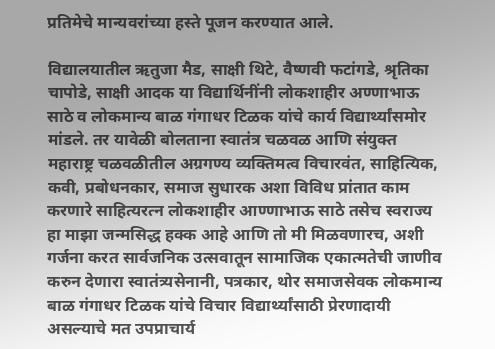प्रतिमेचे मान्यवरांच्या हस्ते पूजन करण्यात आले.

विद्यालयातील ऋतुजा मैड, साक्षी थिटे, वैष्णवी फटांगडे, श्रृतिका चापोडे, साक्षी आदक या विद्यार्थिनींनी लोकशाहीर अण्णाभाऊ साठे व लोकमान्य बाळ गंगाधर टिळक यांचे कार्य विद्यार्थ्यांसमोर मांडले. तर यावेळी बोलताना स्वातंत्र चळवळ आणि संयुक्त महाराष्ट्र चळवळीतील अग्रगण्य व्यक्तिमत्व विचारवंत, साहित्यिक, कवी, प्रबोधनकार, समाज सुधारक अशा विविध प्रांतात काम करणारे साहित्यरत्न लोकशाहीर आण्णाभाऊ साठे तसेच स्वराज्य हा माझा जन्मसिद्ध हक्क आहे आणि तो मी मिळवणारच, अशी गर्जना करत सार्वजनिक उत्सवातून सामाजिक एकात्मतेची जाणीव करुन देणारा स्वातंत्र्यसेनानी, पत्रकार, थोर समाजसेवक लोकमान्य बाळ गंगाधर टिळक यांचे विचार विद्यार्थ्यांसाठी प्रेरणादायी असल्याचे मत उपप्राचार्य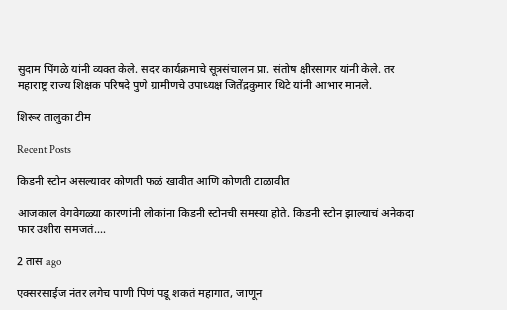सुदाम पिंगळे यांनी व्यक्त केले. सदर कार्यक्रमाचे सूत्रसंचालन प्रा. संतोष क्षीरसागर यांनी केले. तर महाराष्ट्र राज्य शिक्षक परिषदे पुणे ग्रामीणचे उपाध्यक्ष जितेंद्रकुमार थिटे यांनी आभार मानले.

शिरूर तालुका टीम

Recent Posts

किडनी स्टोन असल्यावर कोणती फळं खावीत आणि कोणती टाळावीत

आजकाल वेगवेगळ्या कारणांनी लोकांना किडनी स्टोनची समस्या होते. किडनी स्टोन झाल्याचं अनेकदा फार उशीरा समजतं.…

2 तास ago

एक्सरसाईज नंतर लगेच पाणी पिणं पडू शकतं महागात, जाणून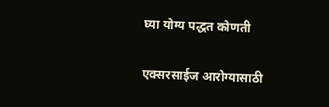घ्या योग्य पद्धत कोणती

एक्सरसाईज आरोग्यासाठी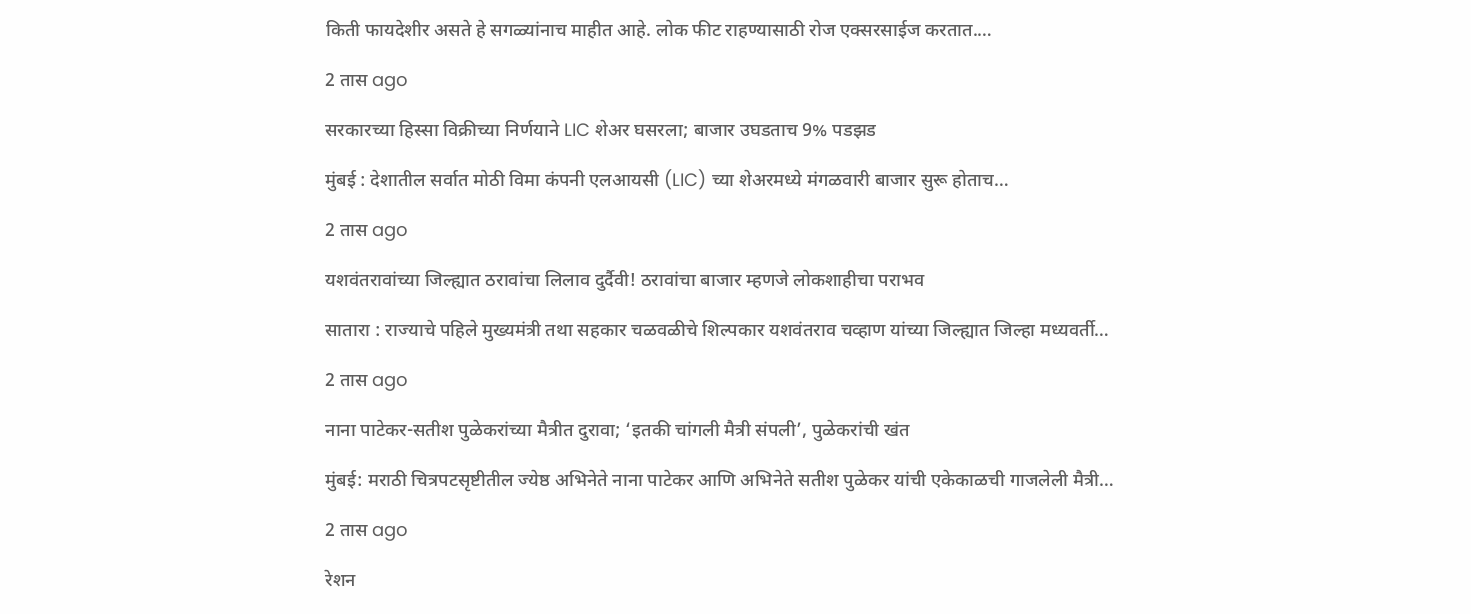किती फायदेशीर असते हे सगळ्यांनाच माहीत आहे. लोक फीट राहण्यासाठी रोज एक्सरसाईज करतात.…

2 तास ago

सरकारच्या हिस्सा विक्रीच्या निर्णयाने LIC शेअर घसरला; बाजार उघडताच 9% पडझड

मुंबई : देशातील सर्वात मोठी विमा कंपनी एलआयसी (LIC) च्या शेअरमध्ये मंगळवारी बाजार सुरू होताच…

2 तास ago

यशवंतरावांच्या जिल्ह्यात ठरावांचा लिलाव दुर्दैवी! ठरावांचा बाजार म्हणजे लोकशाहीचा पराभव

सातारा : राज्याचे पहिले मुख्यमंत्री तथा सहकार चळवळीचे शिल्पकार यशवंतराव चव्हाण यांच्या जिल्ह्यात जिल्हा मध्यवर्ती…

2 तास ago

नाना पाटेकर-सतीश पुळेकरांच्या मैत्रीत दुरावा; ‘इतकी चांगली मैत्री संपली’, पुळेकरांची खंत

मुंबई: मराठी चित्रपटसृष्टीतील ज्येष्ठ अभिनेते नाना पाटेकर आणि अभिनेते सतीश पुळेकर यांची एकेकाळची गाजलेली मैत्री…

2 तास ago

रेशन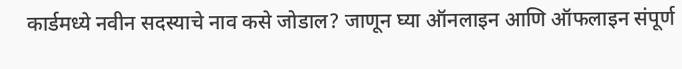कार्डमध्ये नवीन सदस्याचे नाव कसे जोडाल? जाणून घ्या ऑनलाइन आणि ऑफलाइन संपूर्ण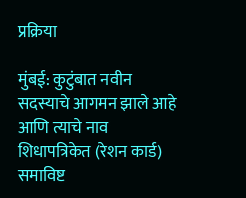प्रक्रिया

मुंबई: कुटुंबात नवीन सदस्याचे आगमन झाले आहे आणि त्याचे नाव शिधापत्रिकेत (रेशन कार्ड) समाविष्ट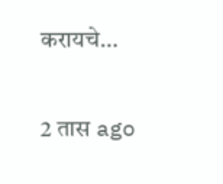करायचे…

2 तास ago